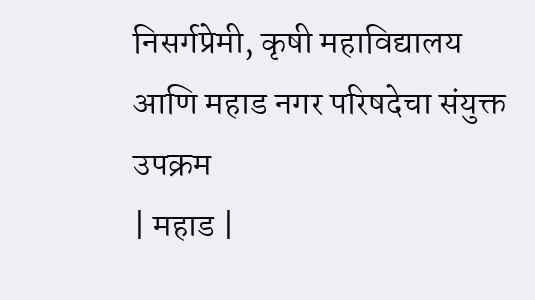निसर्गप्रेमी, कृषी महाविद्यालय आणि महाड नगर परिषदेचा संयुक्त उपक्रम
| महाड |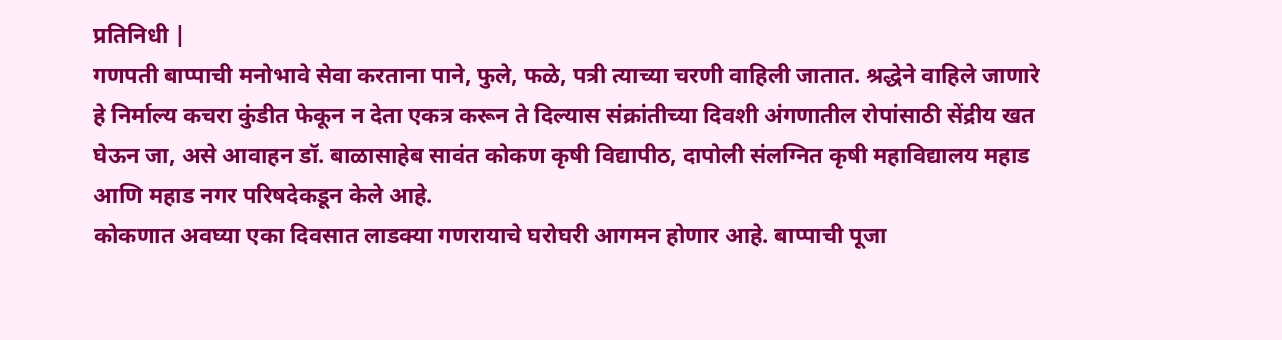प्रतिनिधी |
गणपती बाप्पाची मनोभावे सेवा करताना पाने, फुले, फळे, पत्री त्याच्या चरणी वाहिली जातात. श्रद्धेने वाहिले जाणारे हे निर्माल्य कचरा कुंडीत फेकून न देता एकत्र करून ते दिल्यास संक्रांतीच्या दिवशी अंगणातील रोपांसाठी सेंद्रीय खत घेऊन जा, असे आवाहन डॉ. बाळासाहेब सावंत कोकण कृषी विद्यापीठ, दापोली संलग्नित कृषी महाविद्यालय महाड आणि महाड नगर परिषदेकडून केले आहे.
कोकणात अवघ्या एका दिवसात लाडक्या गणरायाचे घरोघरी आगमन होणार आहे. बाप्पाची पूजा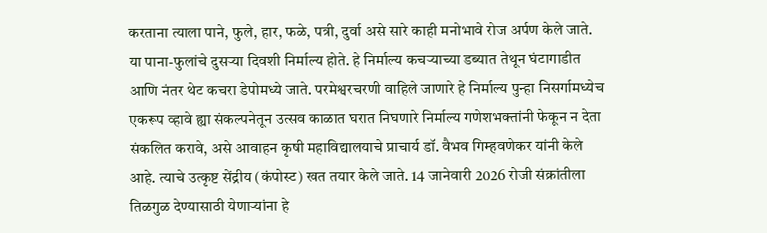करताना त्याला पाने, फुले, हार, फळे, पत्री, दुर्वा असे सारे काही मनोभावे रोज अर्पण केले जाते. या पाना-फुलांचे दुसऱ्या दिवशी निर्माल्य होते. हे निर्माल्य कचऱ्याच्या डब्यात तेथून घंटागाडीत आणि नंतर थेट कचरा डेपोमध्ये जाते. परमेश्वरचरणी वाहिले जाणारे हे निर्माल्य पुन्हा निसर्गामध्येच एकरूप व्हावे ह्या संकल्पनेतून उत्सव काळात घरात निघणारे निर्माल्य गणेशभक्तांनी फेकून न देता संकलित करावे, असे आवाहन कृषी महाविद्यालयाचे प्राचार्य डॉ. वैभव गिम्हवणेकर यांनी केले आहे. त्याचे उत्कृष्ट सेंद्रीय (कंपोस्ट) खत तयार केले जाते. 14 जानेवारी 2026 रोजी संक्रांतीला तिळगुळ देण्यासाठी येणाऱ्यांना हे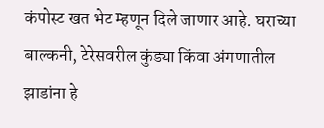कंपोस्ट खत भेट म्हणून दिले जाणार आहे. घराच्या बाल्कनी, टेरेसवरील कुंड्या किंवा अंगणातील झाडांना हे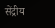सेंद्रीय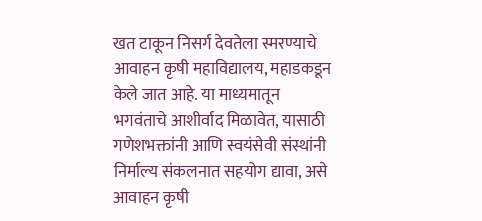खत टाकून निसर्ग देवतेला स्मरण्याचे आवाहन कृषी महाविद्यालय, महाडकडून केले जात आहे. या माध्यमातून भगवंताचे आशीर्वाद मिळावेत, यासाठी गणेशभक्तांनी आणि स्वयंसेवी संस्थांनी निर्माल्य संकलनात सहयोग द्यावा, असे आवाहन कृषी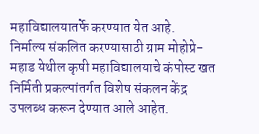महाविद्यालयातर्फे करण्यात येत आहे.
निर्माल्य संकलित करण्यासाठी ग्राम मोहोप्रे-महाड येथील कृषी महाविद्यालयाचे कंपोस्ट खत निर्मिती प्रकल्पांतर्गत विशेष संकलन केंद्र उपलब्ध करून देण्यात आले आहेत.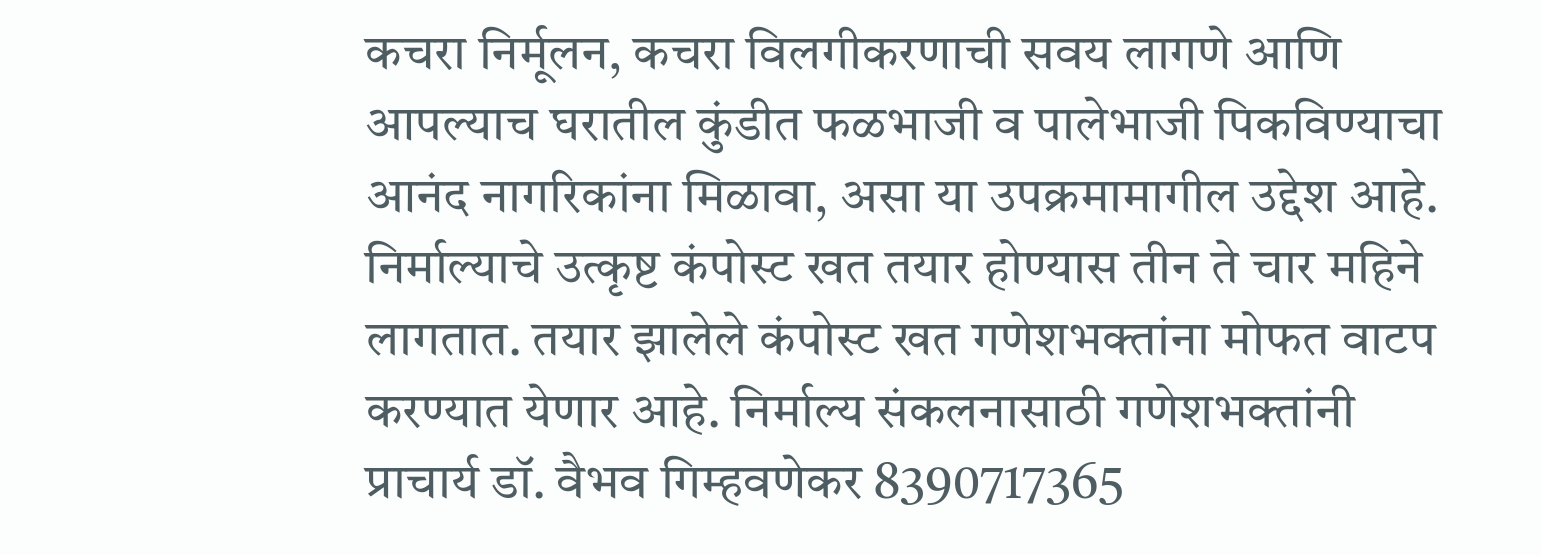कचरा निर्मूलन, कचरा विलगीकरणाची सवय लागणे आणि आपल्याच घरातील कुंडीत फळभाजी व पालेभाजी पिकविण्याचा आनंद नागरिकांना मिळावा, असा या उपक्रमामागील उद्देश आहे. निर्माल्याचे उत्कृष्ट कंपोस्ट खत तयार होण्यास तीन ते चार महिने लागतात. तयार झालेले कंपोस्ट खत गणेशभक्तांना मोफत वाटप करण्यात येणार आहे. निर्माल्य संकलनासाठी गणेशभक्तांनी प्राचार्य डॉ. वैभव गिम्हवणेकर 8390717365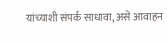यांच्याशी संपर्क साधावा, असे आवाहन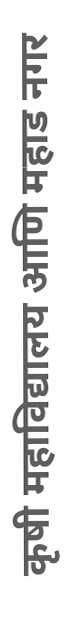कृषी महाविद्यालय आणि महाड नगर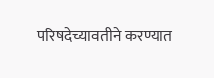परिषदेच्यावतीने करण्यात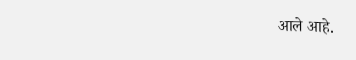आले आहे.